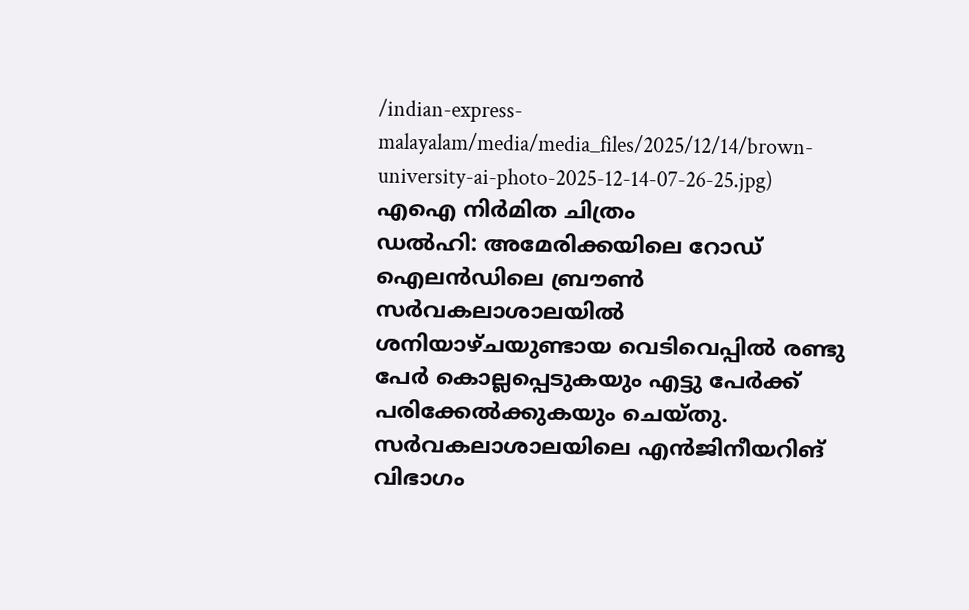/indian-express-malayalam/media/media_files/2025/12/14/brown-university-ai-photo-2025-12-14-07-26-25.jpg)
എഐ നിർമിത ചിത്രം
ഡൽഹി: അമേരിക്കയിലെ റോഡ് ഐലൻഡിലെ ബ്രൗൺ സർവകലാശാലയിൽ ശനിയാഴ്ചയുണ്ടായ വെടിവെപ്പിൽ രണ്ടു പേർ കൊല്ലപ്പെടുകയും എട്ടു പേർക്ക് പരിക്കേൽക്കുകയും ചെയ്തു. സർവകലാശാലയിലെ എൻജിനീയറിങ് വിഭാഗം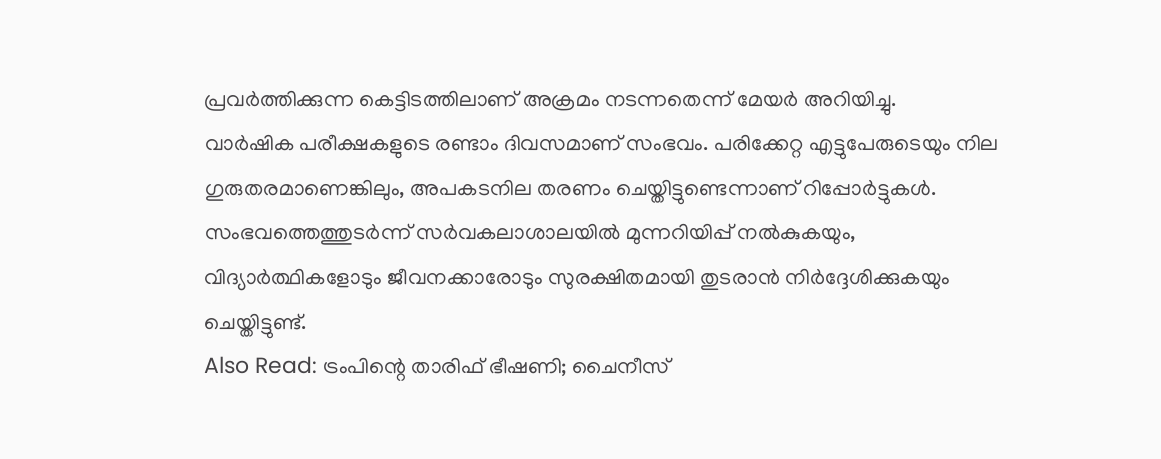പ്രവർത്തിക്കുന്ന കെട്ടിടത്തിലാണ് അക്രമം നടന്നതെന്ന് മേയർ അറിയിച്ചു.
വാർഷിക പരീക്ഷകളുടെ രണ്ടാം ദിവസമാണ് സംഭവം. പരിക്കേറ്റ എട്ടുപേരുടെയും നില ഗുരുതരമാണെങ്കിലും, അപകടനില തരണം ചെയ്തിട്ടുണ്ടെന്നാണ് റിപ്പോർട്ടുകൾ. സംഭവത്തെത്തുടർന്ന് സർവകലാശാലയിൽ മുന്നറിയിപ്പ് നൽകുകയും, വിദ്യാർത്ഥികളോടും ജീവനക്കാരോടും സുരക്ഷിതമായി തുടരാൻ നിർദ്ദേശിക്കുകയും ചെയ്തിട്ടുണ്ട്.
Also Read: ട്രംപിന്റെ താരിഫ് ഭീഷണി; ചൈനീസ്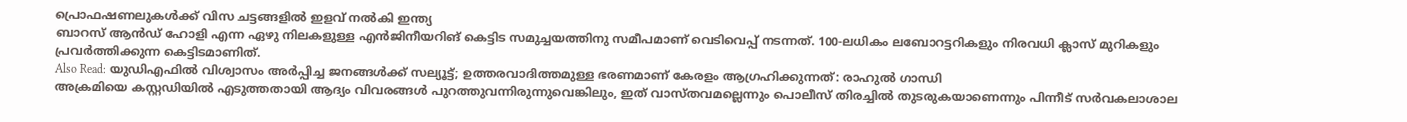പ്രൊഫഷണലുകൾക്ക് വിസ ചട്ടങ്ങളിൽ ഇളവ് നൽകി ഇന്ത്യ
ബാറസ് ആൻഡ് ഹോളി എന്ന ഏഴു നിലകളുള്ള എൻജിനീയറിങ് കെട്ടിട സമുച്ചയത്തിനു സമീപമാണ് വെടിവെപ്പ് നടന്നത്. 100-ലധികം ലബോറട്ടറികളും നിരവധി ക്ലാസ് മുറികളും പ്രവർത്തിക്കുന്ന കെട്ടിടമാണിത്.
Also Read: യുഡിഎഫിൽ വിശ്വാസം അർപ്പിച്ച ജനങ്ങൾക്ക് സല്യൂട്ട്; ഉത്തരവാദിത്തമുള്ള ഭരണമാണ് കേരളം ആഗ്രഹിക്കുന്നത്: രാഹുൽ ഗാന്ധി
അക്രമിയെ കസ്റ്റഡിയിൽ എടുത്തതായി ആദ്യം വിവരങ്ങൾ പുറത്തുവന്നിരുന്നുവെങ്കിലും, ഇത് വാസ്തവമല്ലെന്നും പൊലീസ് തിരച്ചിൽ തുടരുകയാണെന്നും പിന്നീട് സർവകലാശാല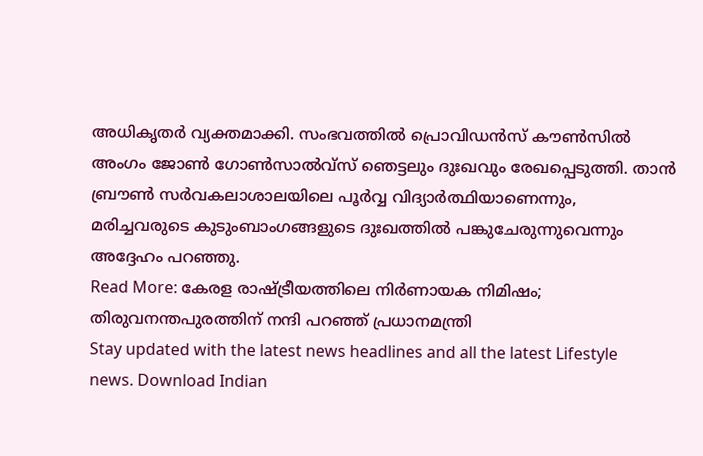അധികൃതർ വ്യക്തമാക്കി. സംഭവത്തിൽ പ്രൊവിഡൻസ് കൗൺസിൽ അംഗം ജോൺ ഗോൺസാൽവ്സ് ഞെട്ടലും ദുഃഖവും രേഖപ്പെടുത്തി. താൻ ബ്രൗൺ സർവകലാശാലയിലെ പൂർവ്വ വിദ്യാർത്ഥിയാണെന്നും, മരിച്ചവരുടെ കുടുംബാംഗങ്ങളുടെ ദുഃഖത്തിൽ പങ്കുചേരുന്നുവെന്നും അദ്ദേഹം പറഞ്ഞു.
Read More: കേരള രാഷ്ട്രീയത്തിലെ നിർണായക നിമിഷം; തിരുവനന്തപുരത്തിന് നന്ദി പറഞ്ഞ് പ്രധാനമന്ത്രി
Stay updated with the latest news headlines and all the latest Lifestyle news. Download Indian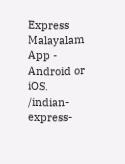Express Malayalam App - Android or iOS.
/indian-express-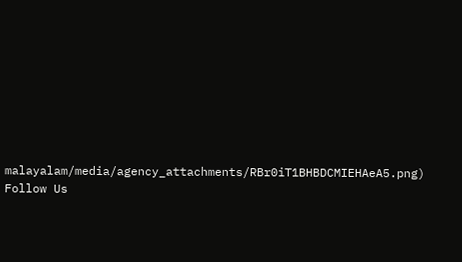malayalam/media/agency_attachments/RBr0iT1BHBDCMIEHAeA5.png)
Follow Us